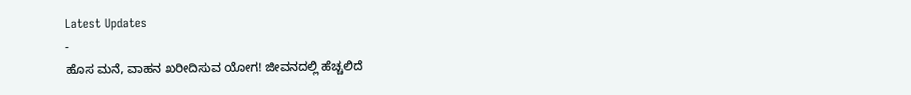Latest Updates
-
ಹೊಸ ಮನೆ, ವಾಹನ ಖರೀದಿಸುವ ಯೋಗ! ಜೀವನದಲ್ಲಿ ಹೆಚ್ಚಲಿದೆ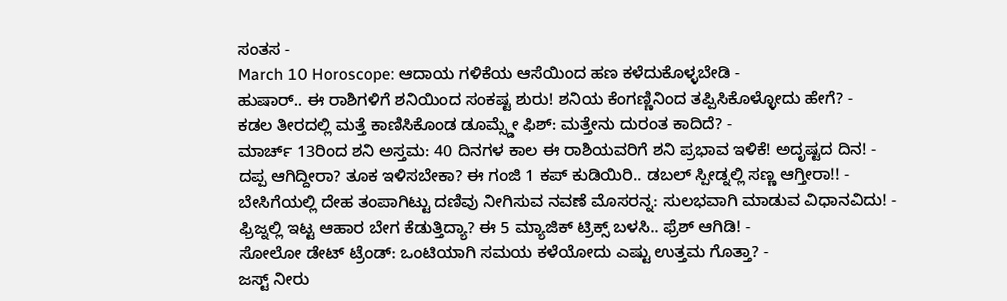ಸಂತಸ -
March 10 Horoscope: ಆದಾಯ ಗಳಿಕೆಯ ಆಸೆಯಿಂದ ಹಣ ಕಳೆದುಕೊಳ್ಳಬೇಡಿ -
ಹುಷಾರ್.. ಈ ರಾಶಿಗಳಿಗೆ ಶನಿಯಿಂದ ಸಂಕಷ್ಟ ಶುರು! ಶನಿಯ ಕೆಂಗಣ್ಣಿನಿಂದ ತಪ್ಪಿಸಿಕೊಳ್ಳೋದು ಹೇಗೆ? -
ಕಡಲ ತೀರದಲ್ಲಿ ಮತ್ತೆ ಕಾಣಿಸಿಕೊಂಡ ಡೂಮ್ಸ್ಡೇ ಫಿಶ್: ಮತ್ತೇನು ದುರಂತ ಕಾದಿದೆ? -
ಮಾರ್ಚ್ 13ರಿಂದ ಶನಿ ಅಸ್ತಮ: 40 ದಿನಗಳ ಕಾಲ ಈ ರಾಶಿಯವರಿಗೆ ಶನಿ ಪ್ರಭಾವ ಇಳಿಕೆ! ಅದೃಷ್ಟದ ದಿನ! -
ದಪ್ಪ ಆಗಿದ್ದೀರಾ? ತೂಕ ಇಳಿಸಬೇಕಾ? ಈ ಗಂಜಿ 1 ಕಪ್ ಕುಡಿಯಿರಿ.. ಡಬಲ್ ಸ್ಪೀಡ್ನಲ್ಲಿ ಸಣ್ಣ ಆಗ್ತೀರಾ!! -
ಬೇಸಿಗೆಯಲ್ಲಿ ದೇಹ ತಂಪಾಗಿಟ್ಟು ದಣಿವು ನೀಗಿಸುವ ನವಣೆ ಮೊಸರನ್ನ: ಸುಲಭವಾಗಿ ಮಾಡುವ ವಿಧಾನವಿದು! -
ಫ್ರಿಜ್ನಲ್ಲಿ ಇಟ್ಟ ಆಹಾರ ಬೇಗ ಕೆಡುತ್ತಿದ್ಯಾ? ಈ 5 ಮ್ಯಾಜಿಕ್ ಟ್ರಿಕ್ಸ್ ಬಳಸಿ.. ಫ್ರೆಶ್ ಆಗಿಡಿ! -
ಸೋಲೋ ಡೇಟ್ ಟ್ರೆಂಡ್: ಒಂಟಿಯಾಗಿ ಸಮಯ ಕಳೆಯೋದು ಎಷ್ಟು ಉತ್ತಮ ಗೊತ್ತಾ? -
ಜಸ್ಟ್ ನೀರು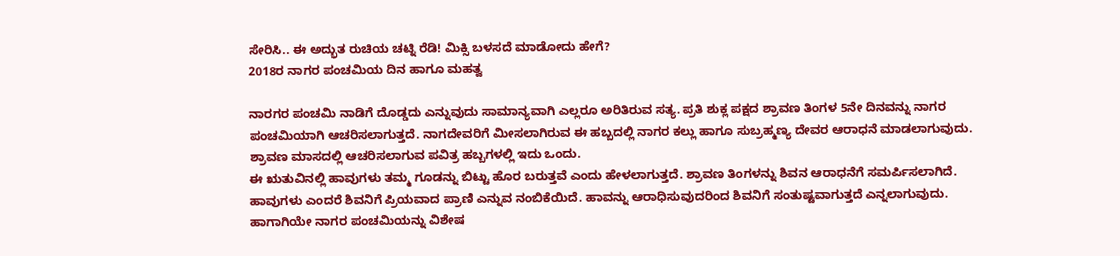ಸೇರಿಸಿ.. ಈ ಅದ್ಭುತ ರುಚಿಯ ಚಟ್ನಿ ರೆಡಿ! ಮಿಕ್ಸಿ ಬಳಸದೆ ಮಾಡೋದು ಹೇಗೆ?
2018ರ ನಾಗರ ಪಂಚಮಿಯ ದಿನ ಹಾಗೂ ಮಹತ್ವ

ನಾರಗರ ಪಂಚಮಿ ನಾಡಿಗೆ ದೊಡ್ಡದು ಎನ್ನುವುದು ಸಾಮಾನ್ಯವಾಗಿ ಎಲ್ಲರೂ ಅರಿತಿರುವ ಸತ್ಯ. ಪ್ರತಿ ಶುಕ್ಲ ಪಕ್ಷದ ಶ್ರಾವಣ ತಿಂಗಳ 5ನೇ ದಿನವನ್ನು ನಾಗರ ಪಂಚಮಿಯಾಗಿ ಆಚರಿಸಲಾಗುತ್ತದೆ. ನಾಗದೇವರಿಗೆ ಮೀಸಲಾಗಿರುವ ಈ ಹಬ್ಬದಲ್ಲಿ ನಾಗರ ಕಲ್ಲು ಹಾಗೂ ಸುಬ್ರಹ್ಮಣ್ಯ ದೇವರ ಆರಾಧನೆ ಮಾಡಲಾಗುವುದು. ಶ್ರಾವಣ ಮಾಸದಲ್ಲಿ ಆಚರಿಸಲಾಗುವ ಪವಿತ್ರ ಹಬ್ಬಗಳಲ್ಲಿ ಇದು ಒಂದು.
ಈ ಋತುವಿನಲ್ಲಿ ಹಾವುಗಳು ತಮ್ಮ ಗೂಡನ್ನು ಬಿಟ್ಟು ಹೊರ ಬರುತ್ತವೆ ಎಂದು ಹೇಳಲಾಗುತ್ತದೆ. ಶ್ರಾವಣ ತಿಂಗಳನ್ನು ಶಿವನ ಆರಾಧನೆಗೆ ಸಮರ್ಪಿಸಲಾಗಿದೆ. ಹಾವುಗಳು ಎಂದರೆ ಶಿವನಿಗೆ ಪ್ರಿಯವಾದ ಪ್ರಾಣಿ ಎನ್ನುವ ನಂಬಿಕೆಯಿದೆ. ಹಾವನ್ನು ಆರಾಧಿಸುವುದರಿಂದ ಶಿವನಿಗೆ ಸಂತುಷ್ಟವಾಗುತ್ತದೆ ಎನ್ನಲಾಗುವುದು. ಹಾಗಾಗಿಯೇ ನಾಗರ ಪಂಚಮಿಯನ್ನು ವಿಶೇಷ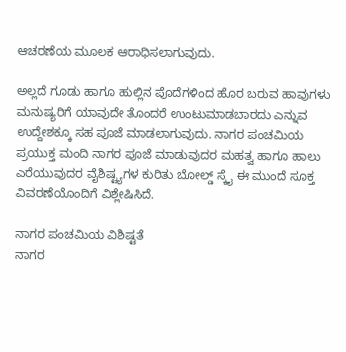ಆಚರಣೆಯ ಮೂಲಕ ಆರಾಧಿಸಲಾಗುವುದು.

ಅಲ್ಲದೆ ಗೂಡು ಹಾಗೂ ಹುಲ್ಲಿನ ಪೊದೆಗಳಿಂದ ಹೊರ ಬರುವ ಹಾವುಗಳು ಮನುಷ್ಯರಿಗೆ ಯಾವುದೇ ತೊಂದರೆ ಉಂಟುಮಾಡಬಾರದು ಎನ್ನುವ ಉದ್ದೇಶಕ್ಕೂ ಸಹ ಪೂಜೆ ಮಾಡಲಾಗುವುದು. ನಾಗರ ಪಂಚಮಿಯ ಪ್ರಯುಕ್ತ ಮಂದಿ ನಾಗರ ಪೂಜೆ ಮಾಡುವುದರ ಮಹತ್ವ ಹಾಗೂ ಹಾಲು ಎರೆಯುವುದರ ವೈಶಿಷ್ಟ್ಯಗಳ ಕುರಿತು ಬೋಲ್ಡ್ ಸ್ಕೈ ಈ ಮುಂದೆ ಸೂಕ್ತ ವಿವರಣೆಯೊಂದಿಗೆ ವಿಶ್ಲೇಷಿಸಿದೆ.

ನಾಗರ ಪಂಚಮಿಯ ವಿಶಿಷ್ಟತೆ
ನಾಗರ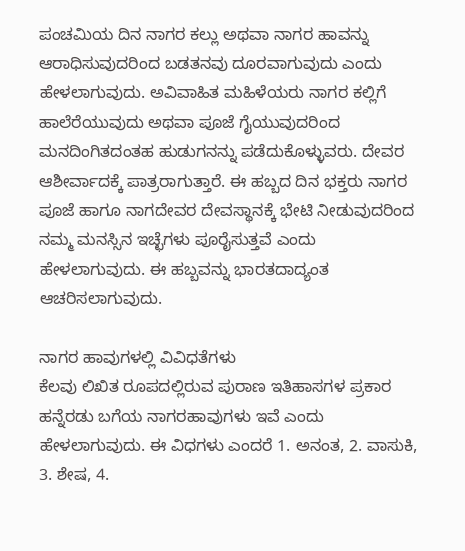ಪಂಚಮಿಯ ದಿನ ನಾಗರ ಕಲ್ಲು ಅಥವಾ ನಾಗರ ಹಾವನ್ನು ಆರಾಧಿಸುವುದರಿಂದ ಬಡತನವು ದೂರವಾಗುವುದು ಎಂದು ಹೇಳಲಾಗುವುದು. ಅವಿವಾಹಿತ ಮಹಿಳೆಯರು ನಾಗರ ಕಲ್ಲಿಗೆ ಹಾಲೆರೆಯುವುದು ಅಥವಾ ಪೂಜೆ ಗೈಯುವುದರಿಂದ ಮನದಿಂಗಿತದಂತಹ ಹುಡುಗನನ್ನು ಪಡೆದುಕೊಳ್ಳುವರು. ದೇವರ ಆಶೀರ್ವಾದಕ್ಕೆ ಪಾತ್ರರಾಗುತ್ತಾರೆ. ಈ ಹಬ್ಬದ ದಿನ ಭಕ್ತರು ನಾಗರ ಪೂಜೆ ಹಾಗೂ ನಾಗದೇವರ ದೇವಸ್ಥಾನಕ್ಕೆ ಭೇಟಿ ನೀಡುವುದರಿಂದ ನಮ್ಮ ಮನಸ್ಸಿನ ಇಚ್ಛೆಗಳು ಪೂರೈಸುತ್ತವೆ ಎಂದು ಹೇಳಲಾಗುವುದು. ಈ ಹಬ್ಬವನ್ನು ಭಾರತದಾದ್ಯಂತ ಆಚರಿಸಲಾಗುವುದು.

ನಾಗರ ಹಾವುಗಳಲ್ಲಿ ವಿವಿಧತೆಗಳು
ಕೆಲವು ಲಿಖಿತ ರೂಪದಲ್ಲಿರುವ ಪುರಾಣ ಇತಿಹಾಸಗಳ ಪ್ರಕಾರ ಹನ್ನೆರಡು ಬಗೆಯ ನಾಗರಹಾವುಗಳು ಇವೆ ಎಂದು ಹೇಳಲಾಗುವುದು. ಈ ವಿಧಗಳು ಎಂದರೆ 1. ಅನಂತ, 2. ವಾಸುಕಿ, 3. ಶೇಷ, 4.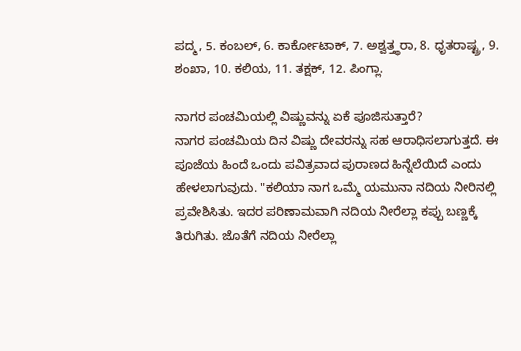ಪದ್ಮ, 5. ಕಂಬಲ್, 6. ಕಾರ್ಕೋಟಾಕ್, 7. ಅಶ್ವತ್ತ್ಥರಾ, 8. ಧೃತರಾಷ್ಟ್ರ, 9. ಶಂಖಾ, 10. ಕಲಿಯ, 11. ತಕ್ಷಕ್, 12. ಪಿಂಗ್ಲಾ.

ನಾಗರ ಪಂಚಮಿಯಲ್ಲಿ ವಿಷ್ಣುವನ್ನು ಏಕೆ ಪೂಜಿಸುತ್ತಾರೆ?
ನಾಗರ ಪಂಚಮಿಯ ದಿನ ವಿಷ್ಣು ದೇವರನ್ನು ಸಹ ಆರಾಧಿಸಲಾಗುತ್ತದೆ. ಈ ಪೂಜೆಯ ಹಿಂದೆ ಒಂದು ಪವಿತ್ರವಾದ ಪುರಾಣದ ಹಿನ್ನೆಲೆಯಿದೆ ಎಂದು ಹೇಳಲಾಗುವುದು. "ಕಲಿಯಾ ನಾಗ ಒಮ್ಮೆ ಯಮುನಾ ನದಿಯ ನೀರಿನಲ್ಲಿ ಪ್ರವೇಶಿಸಿತು. ಇದರ ಪರಿಣಾಮವಾಗಿ ನದಿಯ ನೀರೆಲ್ಲಾ ಕಪ್ಪು ಬಣ್ಣಕ್ಕೆ ತಿರುಗಿತು. ಜೊತೆಗೆ ನದಿಯ ನೀರೆಲ್ಲಾ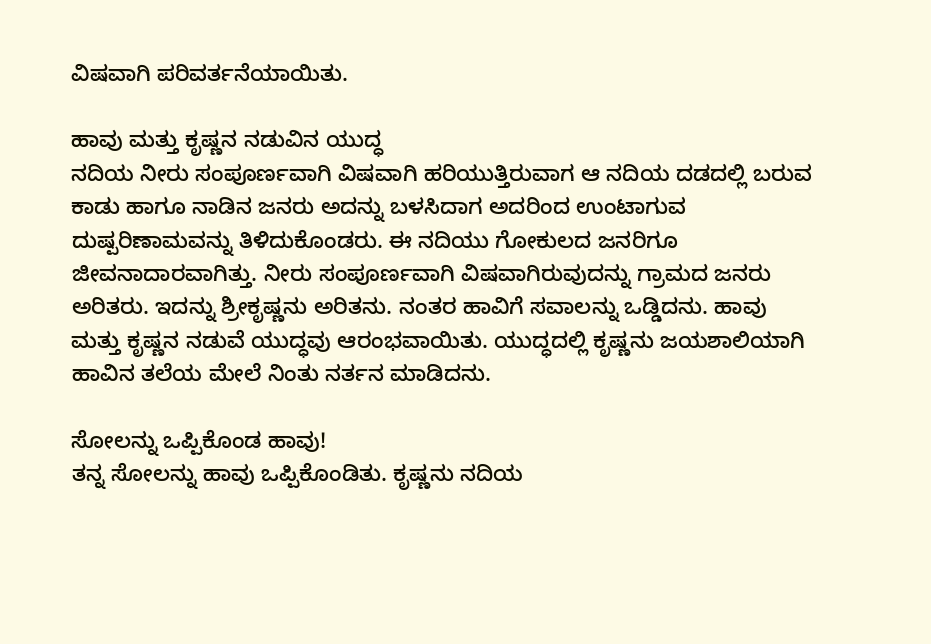ವಿಷವಾಗಿ ಪರಿವರ್ತನೆಯಾಯಿತು.

ಹಾವು ಮತ್ತು ಕೃಷ್ಣನ ನಡುವಿನ ಯುದ್ಧ
ನದಿಯ ನೀರು ಸಂಪೂರ್ಣವಾಗಿ ವಿಷವಾಗಿ ಹರಿಯುತ್ತಿರುವಾಗ ಆ ನದಿಯ ದಡದಲ್ಲಿ ಬರುವ ಕಾಡು ಹಾಗೂ ನಾಡಿನ ಜನರು ಅದನ್ನು ಬಳಸಿದಾಗ ಅದರಿಂದ ಉಂಟಾಗುವ ದುಷ್ಪರಿಣಾಮವನ್ನು ತಿಳಿದುಕೊಂಡರು. ಈ ನದಿಯು ಗೋಕುಲದ ಜನರಿಗೂ ಜೀವನಾದಾರವಾಗಿತ್ತು. ನೀರು ಸಂಪೂರ್ಣವಾಗಿ ವಿಷವಾಗಿರುವುದನ್ನು ಗ್ರಾಮದ ಜನರು ಅರಿತರು. ಇದನ್ನು ಶ್ರೀಕೃಷ್ಣನು ಅರಿತನು. ನಂತರ ಹಾವಿಗೆ ಸವಾಲನ್ನು ಒಡ್ಡಿದನು. ಹಾವು ಮತ್ತು ಕೃಷ್ಣನ ನಡುವೆ ಯುದ್ಧವು ಆರಂಭವಾಯಿತು. ಯುದ್ಧದಲ್ಲಿ ಕೃಷ್ಣನು ಜಯಶಾಲಿಯಾಗಿ ಹಾವಿನ ತಲೆಯ ಮೇಲೆ ನಿಂತು ನರ್ತನ ಮಾಡಿದನು.

ಸೋಲನ್ನು ಒಪ್ಪಿಕೊಂಡ ಹಾವು!
ತನ್ನ ಸೋಲನ್ನು ಹಾವು ಒಪ್ಪಿಕೊಂಡಿತು. ಕೃಷ್ಣನು ನದಿಯ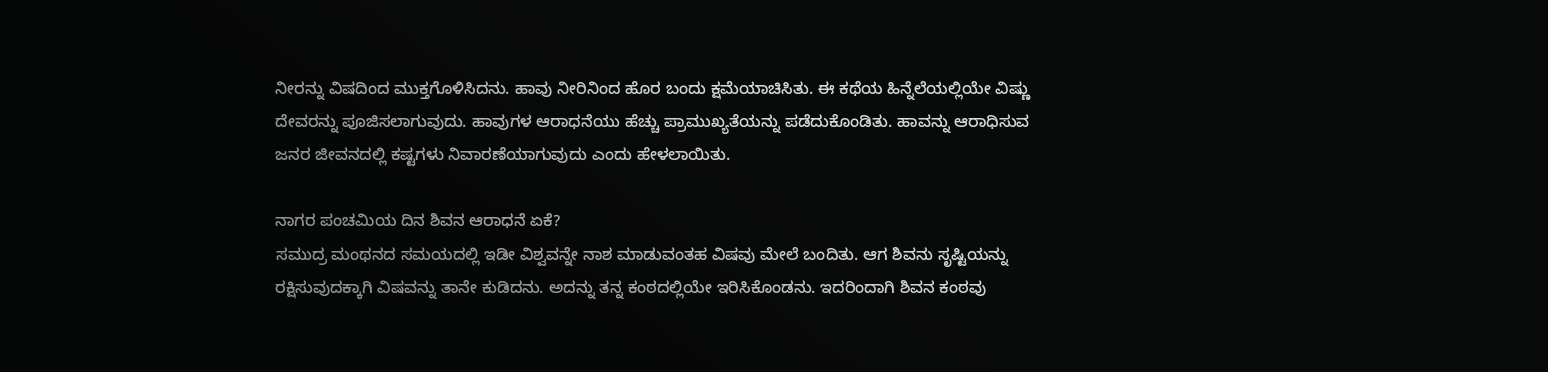ನೀರನ್ನು ವಿಷದಿಂದ ಮುಕ್ತಗೊಳಿಸಿದನು. ಹಾವು ನೀರಿನಿಂದ ಹೊರ ಬಂದು ಕ್ಷಮೆಯಾಚಿಸಿತು. ಈ ಕಥೆಯ ಹಿನ್ನೆಲೆಯಲ್ಲಿಯೇ ವಿಷ್ಣು ದೇವರನ್ನು ಪೂಜಿಸಲಾಗುವುದು. ಹಾವುಗಳ ಆರಾಧನೆಯು ಹೆಚ್ಚು ಪ್ರಾಮುಖ್ಯತೆಯನ್ನು ಪಡೆದುಕೊಂಡಿತು. ಹಾವನ್ನು ಆರಾಧಿಸುವ ಜನರ ಜೀವನದಲ್ಲಿ ಕಷ್ಟಗಳು ನಿವಾರಣೆಯಾಗುವುದು ಎಂದು ಹೇಳಲಾಯಿತು.

ನಾಗರ ಪಂಚಮಿಯ ದಿನ ಶಿವನ ಆರಾಧನೆ ಏಕೆ?
ಸಮುದ್ರ ಮಂಥನದ ಸಮಯದಲ್ಲಿ ಇಡೀ ವಿಶ್ವವನ್ನೇ ನಾಶ ಮಾಡುವಂತಹ ವಿಷವು ಮೇಲೆ ಬಂದಿತು. ಆಗ ಶಿವನು ಸೃಷ್ಟಿಯನ್ನು ರಕ್ಷಿಸುವುದಕ್ಕಾಗಿ ವಿಷವನ್ನು ತಾನೇ ಕುಡಿದನು. ಅದನ್ನು ತನ್ನ ಕಂಠದಲ್ಲಿಯೇ ಇರಿಸಿಕೊಂಡನು. ಇದರಿಂದಾಗಿ ಶಿವನ ಕಂಠವು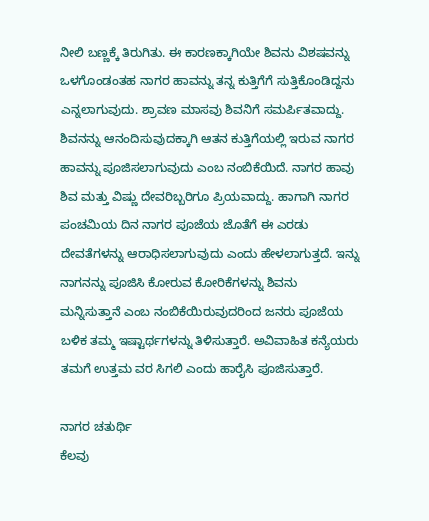ನೀಲಿ ಬಣ್ಣಕ್ಕೆ ತಿರುಗಿತು. ಈ ಕಾರಣಕ್ಕಾಗಿಯೇ ಶಿವನು ವಿಶಷವನ್ನು ಒಳಗೊಂಡಂತಹ ನಾಗರ ಹಾವನ್ನು ತನ್ನ ಕುತ್ತಿಗೆಗೆ ಸುತ್ತಿಕೊಂಡಿದ್ದನು ಎನ್ನಲಾಗುವುದು. ಶ್ರಾವಣ ಮಾಸವು ಶಿವನಿಗೆ ಸಮರ್ಪಿತವಾದ್ದು. ಶಿವನನ್ನು ಆನಂದಿಸುವುದಕ್ಕಾಗಿ ಆತನ ಕುತ್ತಿಗೆಯಲ್ಲಿ ಇರುವ ನಾಗರ ಹಾವನ್ನು ಪೂಜಿಸಲಾಗುವುದು ಎಂಬ ನಂಬಿಕೆಯಿದೆ. ನಾಗರ ಹಾವು ಶಿವ ಮತ್ತು ವಿಷ್ಣು ದೇವರಿಬ್ಬರಿಗೂ ಪ್ರಿಯವಾದ್ದು. ಹಾಗಾಗಿ ನಾಗರ ಪಂಚಮಿಯ ದಿನ ನಾಗರ ಪೂಜೆಯ ಜೊತೆಗೆ ಈ ಎರಡು ದೇವತೆಗಳನ್ನು ಆರಾಧಿಸಲಾಗುವುದು ಎಂದು ಹೇಳಲಾಗುತ್ತದೆ. ಇನ್ನು ನಾಗನನ್ನು ಪೂಜಿಸಿ ಕೋರುವ ಕೋರಿಕೆಗಳನ್ನು ಶಿವನು ಮನ್ನಿಸುತ್ತಾನೆ ಎಂಬ ನಂಬಿಕೆಯಿರುವುದರಿಂದ ಜನರು ಪೂಜೆಯ ಬಳಿಕ ತಮ್ಮ ಇಷ್ಟಾರ್ಥಗಳನ್ನು ತಿಳಿಸುತ್ತಾರೆ. ಅವಿವಾಹಿತ ಕನ್ಯೆಯರು ತಮಗೆ ಉತ್ತಮ ವರ ಸಿಗಲಿ ಎಂದು ಹಾರೈಸಿ ಪೂಜಿಸುತ್ತಾರೆ.

ನಾಗರ ಚತುರ್ಥಿ
ಕೆಲವು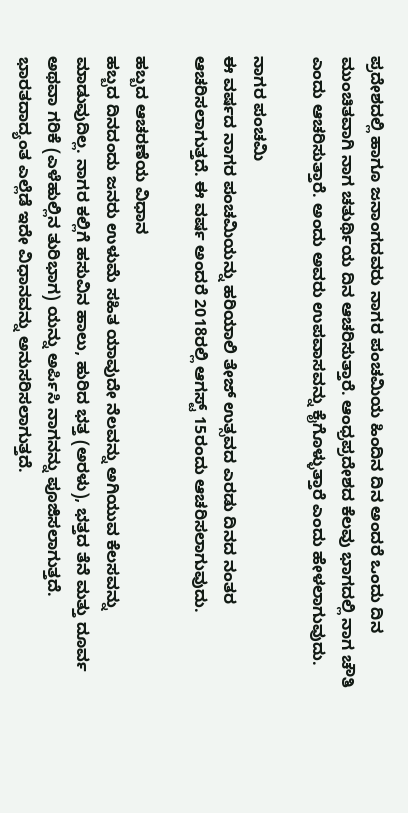ಪ್ರದೇಶದಲ್ಲಿ ಹಾಗೂ ಜನಾಂಗದವರು ನಾಗರ ಪಂಚಮಿಯ ಹಿಂದಿನ ದಿನ ಅಂದರೆ ಒಂದು ದಿನ ಮುಂಚಿತವಾಗಿ ನಾಗ ಚತುರ್ಥಿಯ ದಿನ ಆಚರಿಸುತ್ತಾರೆ. ಆಂಧ್ರಪ್ರದೇಶದ ಕೆಲವು ಭಾಗದಲ್ಲಿ ನಾಗ ಚೌತಿ ಎಂದು ಆಚರಿಸುತ್ತಾರೆ. ಅಂದು ಅವರು ಉಪವಾಸವನ್ನು ಕೈಗೊಳ್ಳುತ್ತಾರೆ ಎಂದು ಹೇಳಲಾಗುವುದು.

ನಾಗರ ಪಂಚಮಿ
ಈ ವರ್ಷದ ನಾಗರ ಪಂಚಮಿಯನ್ನು ಹರಿಯಾಲಿ ತೇಜ್ ಉತ್ಸವದ ಎರಡು ದಿನದ ನಂತರ ಆಚರಿಸಲಾಗುತ್ತದೆ. ಈ ವರ್ಷ ಅಂದರೆ 2018ರಲ್ಲಿ ಆಗಸ್ಟ್ 15ರಂದು ಆಚರಿಸಲಾಗುವುದು.

ಹಬ್ಬದ ಆಚರಣೆಯ ವಿಧಾನ
ಹಬ್ಬದ ದಿನದಂದು ಜನರು ಉಳುಮೆ ಸಹಿತ ಯಾವುದೇ ನೆಲವನ್ನು ಅಗಿಯುವ ಕೆಲಸವನ್ನು ಮಾಡುವುದಿಲ್ಲ. ನಾಗರ ಕಲ್ಲಿಗೆ ಹಸುವಿನ ಹಾಲು, ಹುರಿದ ಭತ್ತ (ಅರಳು), ಭತ್ತದ ತೆನೆ ಮತ್ತು ದೂರ್ವ ಅಥವಾ ಗರಿಕೆ (ಎಳೆಹುಲ್ಲಿನ ತುರಿಭಾಗ) ಯನ್ನು ಅರ್ಪಿಸಿ ನಾಗನನ್ನು ಪೂಜಿಸಲಾಗುತ್ತದೆ. ಭಾರತದಾದ್ಯಂತ ಎಲ್ಲೆಡೆ ಇದೇ ವಿಧಾನವನ್ನು ಅನುಸರಿಸಲಾಗುತ್ತದೆ.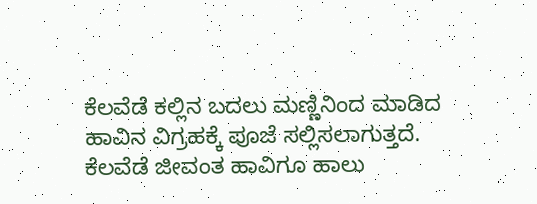ಕೆಲವೆಡೆ ಕಲ್ಲಿನ ಬದಲು ಮಣ್ಣಿನಿಂದ ಮಾಡಿದ ಹಾವಿನ ವಿಗ್ರಹಕ್ಕೆ ಪೂಜೆ ಸಲ್ಲಿಸಲಾಗುತ್ತದೆ. ಕೆಲವೆಡೆ ಜೀವಂತ ಹಾವಿಗೂ ಹಾಲು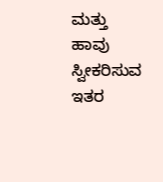ಮತ್ತು ಹಾವು ಸ್ವೀಕರಿಸುವ ಇತರ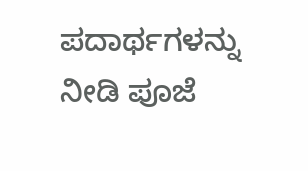ಪದಾರ್ಥಗಳನ್ನು ನೀಡಿ ಪೂಜೆ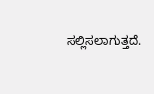ಸಲ್ಲಿಸಲಾಗುತ್ತದೆ.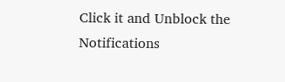Click it and Unblock the Notifications